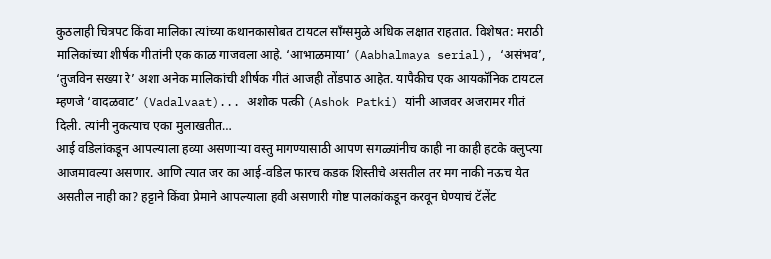कुठलाही चित्रपट किंवा मालिका त्यांच्या कथानकासोबत टायटल सॉंग्समुळे अधिक लक्षात राहतात. विशेषत: मराठी मालिकांच्या शीर्षक गीतांनी एक काळ गाजवला आहे. ‘आभाळमाया’ (Aabhalmaya serial), ‘असंभव’, ‘तुजविन सख्या रे’ अशा अनेक मालिकांची शीर्षक गीतं आजही तोंडपाठ आहेत. यापैकीच एक आयकॉनिक टायटल म्हणजे ‘वादळवाट’ (Vadalvaat)... अशोक पत्की (Ashok Patki) यांनी आजवर अजरामर गीतं दिली. त्यांनी नुकत्याच एका मुलाखतीत…
आई वडिलांकडून आपल्याला हव्या असणाऱ्या वस्तु मागण्यासाठी आपण सगळ्यांनीच काही ना काही हटके क्लुप्त्या आजमावल्या असणार. आणि त्यात जर का आई-वडिल फारच कडक शिस्तीचे असतील तर मग नाकी नऊच येत असतील नाही का? हट्टाने किंवा प्रेमाने आपल्याला हवी असणारी गोष्ट पालकांकडून करवून घेण्याचं टॅलेंट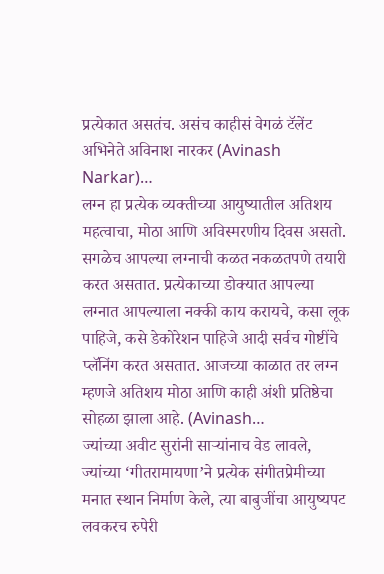प्रत्येकात असतंच. असंच काहीसं वेगळं टॅलेंट अभिनेते अविनाश नारकर (Avinash Narkar)…
लग्न हा प्रत्येक व्यक्तीच्या आयुष्यातील अतिशय महत्वाचा, मोठा आणि अविस्मरणीय दिवस असतो. सगळेच आपल्या लग्नाची कळत नकळतपणे तयारी करत असतात. प्रत्येकाच्या डोक्यात आपल्या लग्नात आपल्याला नक्की काय करायचे, कसा लूक पाहिजे, कसे डेकोरेशन पाहिजे आदी सर्वच गोष्टींचे प्लॅनिंग करत असतात. आजच्या काळात तर लग्न म्हणजे अतिशय मोठा आणि काही अंशी प्रतिष्ठेचा सोहळा झाला आहे. (Avinash…
ज्यांच्या अवीट सुरांनी साऱ्यांनाच वेड लावले, ज्यांच्या ‘गीतरामायणा’ने प्रत्येक संगीतप्रेमीच्या मनात स्थान निर्माण केले, त्या बाबुजींचा आयुष्यपट लवकरच रुपेरी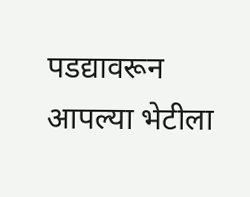पडद्यावरून आपल्या भेटीला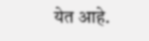येत आहे.